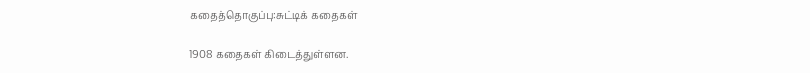கதைத்தொகுப்பு:சுட்டிக் கதைகள்

1908 கதைகள் கிடைத்துள்ளன.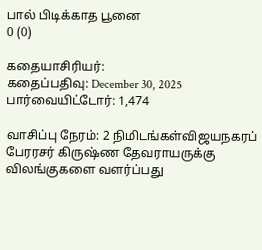பால் பிடிக்காத பூனை
0 (0)

கதையாசிரியர்:
கதைப்பதிவு: December 30, 2025
பார்வையிட்டோர்: 1,474

வாசிப்பு நேரம்: 2 நிமிடங்கள்விஜயநகரப் பேரரசர் கிருஷ்ண தேவராயருக்கு விலங்குகளை வளர்ப்பது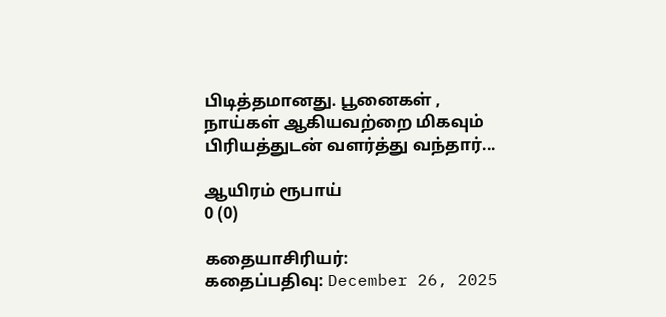பிடித்தமானது. பூனைகள் , நாய்கள் ஆகியவற்றை மிகவும் பிரியத்துடன் வளர்த்து வந்தார்...

ஆயிரம் ரூபாய்
0 (0)

கதையாசிரியர்:
கதைப்பதிவு: December 26, 2025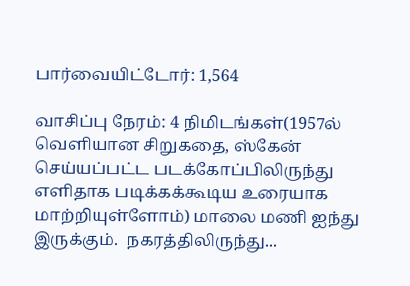பார்வையிட்டோர்: 1,564

வாசிப்பு நேரம்: 4 நிமிடங்கள்(1957ல் வெளியான சிறுகதை, ஸ்கேன் செய்யப்பட்ட படக்கோப்பிலிருந்து எளிதாக படிக்கக்கூடிய உரையாக மாற்றியுள்ளோம்) மாலை மணி ஐந்து இருக்கும்.  நகரத்திலிருந்து...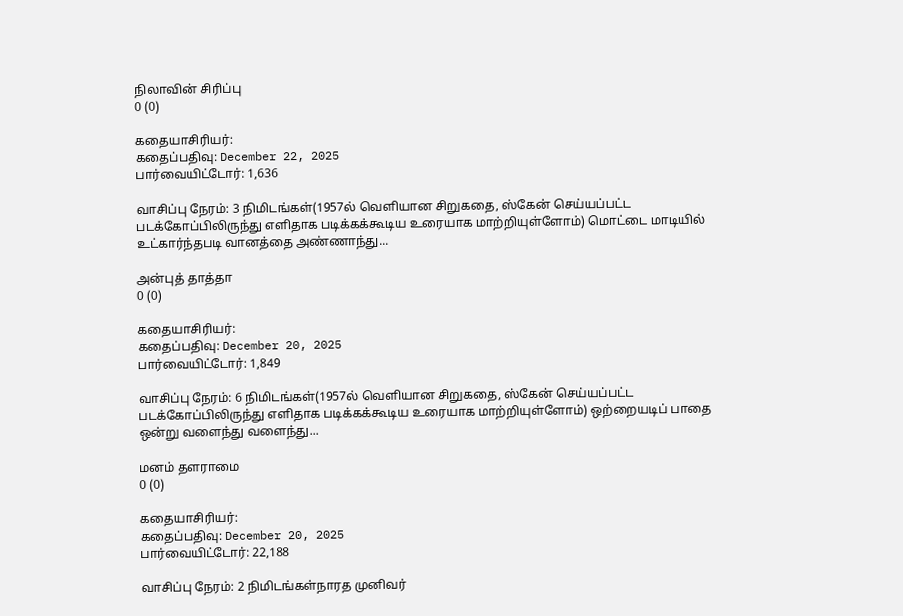நிலாவின் சிரிப்பு
0 (0)

கதையாசிரியர்:
கதைப்பதிவு: December 22, 2025
பார்வையிட்டோர்: 1,636

வாசிப்பு நேரம்: 3 நிமிடங்கள்(1957ல் வெளியான சிறுகதை, ஸ்கேன் செய்யப்பட்ட படக்கோப்பிலிருந்து எளிதாக படிக்கக்கூடிய உரையாக மாற்றியுள்ளோம்) மொட்டை மாடியில் உட்கார்ந்தபடி வானத்தை அண்ணாந்து...

அன்புத் தாத்தா
0 (0)

கதையாசிரியர்:
கதைப்பதிவு: December 20, 2025
பார்வையிட்டோர்: 1,849

வாசிப்பு நேரம்: 6 நிமிடங்கள்(1957ல் வெளியான சிறுகதை, ஸ்கேன் செய்யப்பட்ட படக்கோப்பிலிருந்து எளிதாக படிக்கக்கூடிய உரையாக மாற்றியுள்ளோம்) ஒற்றையடிப் பாதை ஒன்று வளைந்து வளைந்து...

மனம் தளராமை
0 (0)

கதையாசிரியர்:
கதைப்பதிவு: December 20, 2025
பார்வையிட்டோர்: 22,188

வாசிப்பு நேரம்: 2 நிமிடங்கள்நாரத முனிவர்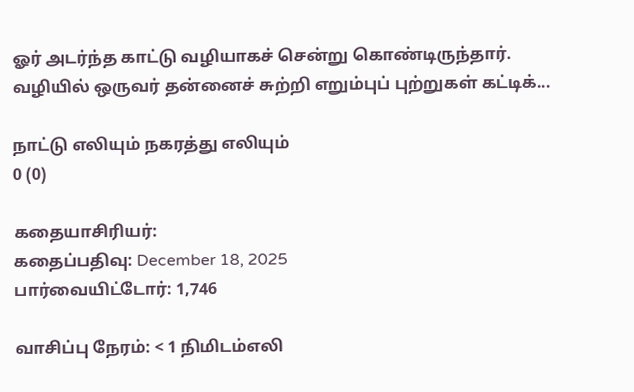ஓர் அடர்ந்த காட்டு வழியாகச் சென்று கொண்டிருந்தார். வழியில் ஒருவர் தன்னைச் சுற்றி எறும்புப் புற்றுகள் கட்டிக்...

நாட்டு எலியும் நகரத்து எலியும்
0 (0)

கதையாசிரியர்:
கதைப்பதிவு: December 18, 2025
பார்வையிட்டோர்: 1,746

வாசிப்பு நேரம்: < 1 நிமிடம்எலி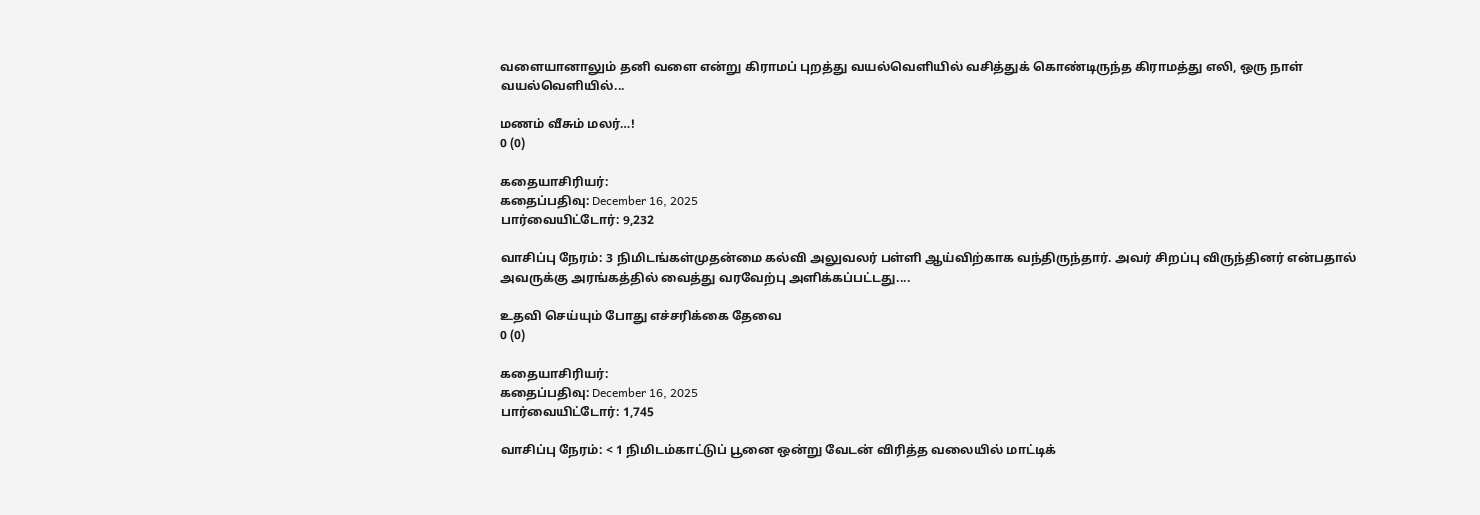வளையானாலும் தனி வளை என்று கிராமப் புறத்து வயல்வெளியில் வசித்துக் கொண்டிருந்த கிராமத்து எலி, ஒரு நாள் வயல்வெளியில்...

மணம் வீசும் மலர்…!
0 (0)

கதையாசிரியர்:
கதைப்பதிவு: December 16, 2025
பார்வையிட்டோர்: 9,232

வாசிப்பு நேரம்: 3 நிமிடங்கள்முதன்மை கல்வி அலுவலர் பள்ளி ஆய்விற்காக வந்திருந்தார். அவர் சிறப்பு விருந்தினர் என்பதால் அவருக்கு அரங்கத்தில் வைத்து வரவேற்பு அளிக்கப்பட்டது....

உதவி செய்யும் போது எச்சரிக்கை தேவை
0 (0)

கதையாசிரியர்:
கதைப்பதிவு: December 16, 2025
பார்வையிட்டோர்: 1,745

வாசிப்பு நேரம்: < 1 நிமிடம்காட்டுப் பூனை ஒன்று வேடன் விரித்த வலையில் மாட்டிக்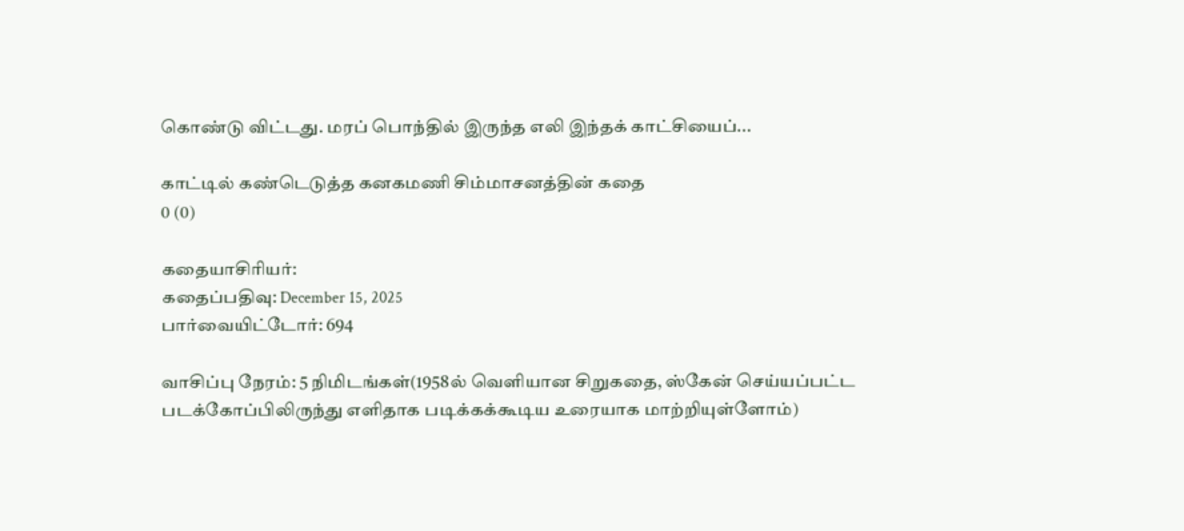கொண்டு விட்டது. மரப் பொந்தில் இருந்த எலி இந்தக் காட்சியைப்...

காட்டில் கண்டெடுத்த கனகமணி சிம்மாசனத்தின் கதை
0 (0)

கதையாசிரியர்:
கதைப்பதிவு: December 15, 2025
பார்வையிட்டோர்: 694

வாசிப்பு நேரம்: 5 நிமிடங்கள்(1958ல் வெளியான சிறுகதை, ஸ்கேன் செய்யப்பட்ட படக்கோப்பிலிருந்து எளிதாக படிக்கக்கூடிய உரையாக மாற்றியுள்ளோம்)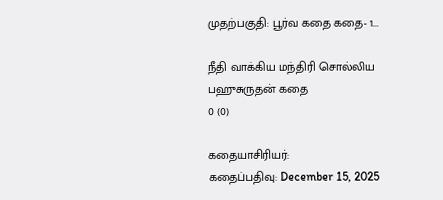முதற்பகுதி: பூர்வ கதை கதை- 1...

நீதி வாக்கிய மந்திரி சொல்லிய பஹுசுருதன் கதை
0 (0)

கதையாசிரியர்:
கதைப்பதிவு: December 15, 2025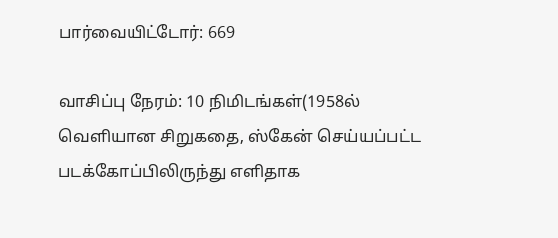பார்வையிட்டோர்: 669

வாசிப்பு நேரம்: 10 நிமிடங்கள்(1958ல் வெளியான சிறுகதை, ஸ்கேன் செய்யப்பட்ட படக்கோப்பிலிருந்து எளிதாக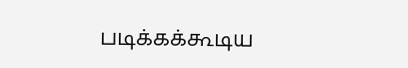படிக்கக்கூடிய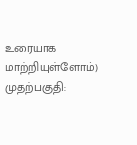உரையாக மாற்றியுள்ளோம்) முதற்பகுதி: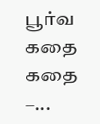பூர்வ கதை கதை –...